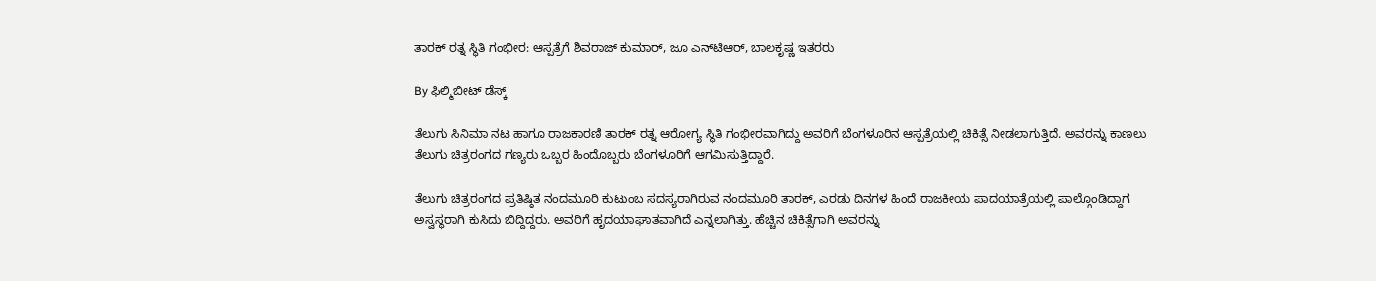ತಾರಕ್ ರತ್ನ ಸ್ಥಿತಿ ಗಂಭೀರ: ಆಸ್ಪತ್ರೆಗೆ ಶಿವರಾಜ್ ಕುಮಾರ್, ಜೂ ಎನ್‌ಟಿಆರ್, ಬಾಲಕೃಷ್ಣ ಇತರರು

By ಫಿಲ್ಮಿಬೀಟ್ ಡೆಸ್ಕ್

ತೆಲುಗು ಸಿನಿಮಾ ನಟ ಹಾಗೂ ರಾಜಕಾರಣಿ ತಾರಕ್ ರತ್ನ ಆರೋಗ್ಯ ಸ್ಥಿತಿ ಗಂಭೀರವಾಗಿದ್ದು ಅವರಿಗೆ ಬೆಂಗಳೂರಿನ ಆಸ್ಪತ್ರೆಯಲ್ಲಿ ಚಿಕಿತ್ಸೆ ನೀಡಲಾಗುತ್ತಿದೆ. ಅವರನ್ನು ಕಾಣಲು ತೆಲುಗು ಚಿತ್ರರಂಗದ ಗಣ್ಯರು ಒಬ್ಬರ ಹಿಂದೊಬ್ಬರು ಬೆಂಗಳೂರಿಗೆ ಆಗಮಿಸುತ್ತಿದ್ದಾರೆ.

ತೆಲುಗು ಚಿತ್ರರಂಗದ ಪ್ರತಿಷ್ಠಿತ ನಂದಮೂರಿ ಕುಟುಂಬ ಸದಸ್ಯರಾಗಿರುವ ನಂದಮೂರಿ ತಾರಕ್, ಎರಡು ದಿನಗಳ ಹಿಂದೆ ರಾಜಕೀಯ ಪಾದಯಾತ್ರೆಯಲ್ಲಿ ಪಾಲ್ಗೊಂಡಿದ್ದಾಗ ಅಸ್ವಸ್ಥರಾಗಿ ಕುಸಿದು ಬಿದ್ದಿದ್ದರು. ಅವರಿಗೆ ಹೃದಯಾಘಾತವಾಗಿದೆ ಎನ್ನಲಾಗಿತ್ತು. ಹೆಚ್ಚಿನ ಚಿಕಿತ್ಸೆಗಾಗಿ ಅವರನ್ನು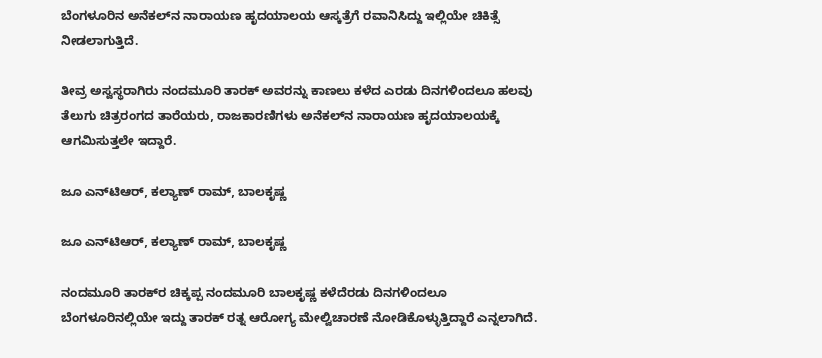ಬೆಂಗಳೂರಿನ ಅನೆಕಲ್‌ನ ನಾರಾಯಣ ಹೃದಯಾಲಯ ಆಸ್ಕತ್ರೆಗೆ ರವಾನಿಸಿದ್ದು ಇಲ್ಲಿಯೇ ಚಿಕಿತ್ಸೆ ನೀಡಲಾಗುತ್ತಿದೆ.

ತೀವ್ರ ಅಸ್ವಸ್ಥರಾಗಿರು ನಂದಮೂರಿ ತಾರಕ್ ಅವರನ್ನು ಕಾಣಲು ಕಳೆದ ಎರಡು ದಿನಗಳಿಂದಲೂ ಹಲವು ತೆಲುಗು ಚಿತ್ರರಂಗದ ತಾರೆಯರು, ರಾಜಕಾರಣಿಗಳು ಅನೆಕಲ್‌ನ ನಾರಾಯಣ ಹೃದಯಾಲಯಕ್ಕೆ ಆಗಮಿಸುತ್ತಲೇ ಇದ್ದಾರೆ.

ಜೂ ಎನ್‌ಟಿಆರ್, ಕಲ್ಯಾಣ್ ರಾಮ್, ಬಾಲಕೃಷ್ಣ

ಜೂ ಎನ್‌ಟಿಆರ್, ಕಲ್ಯಾಣ್ ರಾಮ್, ಬಾಲಕೃಷ್ಣ

ನಂದಮೂರಿ ತಾರಕ್‌ರ ಚಿಕ್ಕಪ್ಪ ನಂದಮೂರಿ ಬಾಲಕೃಷ್ಣ ಕಳೆದೆರಡು ದಿನಗಳಿಂದಲೂ ಬೆಂಗಳೂರಿನಲ್ಲಿಯೇ ಇದ್ದು ತಾರಕ್ ರತ್ನ ಆರೋಗ್ಯ ಮೇಲ್ವಿಚಾರಣೆ ನೋಡಿಕೊಳ್ಳುತ್ತಿದ್ದಾರೆ ಎನ್ನಲಾಗಿದೆ.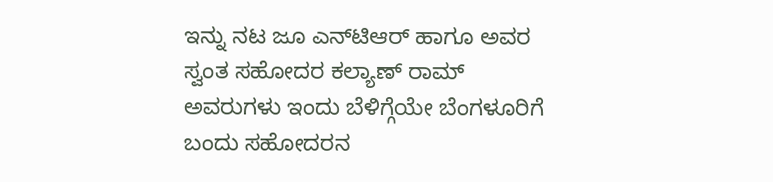ಇನ್ನು ನಟ ಜೂ ಎನ್‌ಟಿಆರ್ ಹಾಗೂ ಅವರ ಸ್ವಂತ ಸಹೋದರ ಕಲ್ಯಾಣ್ ರಾಮ್ ಅವರುಗಳು ಇಂದು ಬೆಳಿಗ್ಗೆಯೇ ಬೆಂಗಳೂರಿಗೆ ಬಂದು ಸಹೋದರನ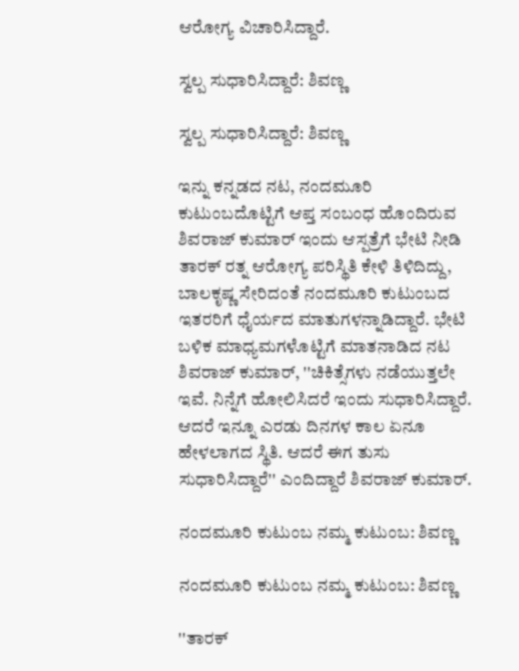ಆರೋಗ್ಯ ವಿಚಾರಿಸಿದ್ದಾರೆ.

ಸ್ವಲ್ಪ ಸುಧಾರಿಸಿದ್ದಾರೆ: ಶಿವಣ್ಣ

ಸ್ವಲ್ಪ ಸುಧಾರಿಸಿದ್ದಾರೆ: ಶಿವಣ್ಣ

ಇನ್ನು ಕನ್ನಡದ ನಟ, ನಂದಮೂರಿ ಕುಟುಂಬದೊಟ್ಟಿಗೆ ಆಪ್ತ ಸಂಬಂಧ ಹೊಂದಿರುವ ಶಿವರಾಜ್ ಕುಮಾರ್ ಇಂದು ಆಸ್ಪತ್ರೆಗೆ ಭೇಟಿ ನೀಡಿ ತಾರಕ್ ರತ್ನ ಆರೋಗ್ಯ ಪರಿಸ್ಥಿತಿ ಕೇಳಿ ತಿಳಿದಿದ್ದು, ಬಾಲಕೃಷ್ಣ ಸೇರಿದಂತೆ ನಂದಮೂರಿ ಕುಟುಂಬದ ಇತರರಿಗೆ ಧೈರ್ಯದ ಮಾತುಗಳನ್ನಾಡಿದ್ದಾರೆ. ಭೇಟಿ ಬಳಿಕ ಮಾಧ್ಯಮಗಳೊಟ್ಟಿಗೆ ಮಾತನಾಡಿದ ನಟ ಶಿವರಾಜ್ ಕುಮಾರ್, ''ಚಿಕಿತ್ಸೆಗಳು ನಡೆಯುತ್ತಲೇ ಇವೆ. ನಿನ್ನೆಗೆ ಹೋಲಿಸಿದರೆ ಇಂದು ಸುಧಾರಿಸಿದ್ದಾರೆ. ಆದರೆ ಇನ್ನೂ ಎರಡು ದಿನಗಳ ಕಾಲ ಏನೂ ಹೇಳಲಾಗದ ಸ್ಥಿತಿ. ಆದರೆ ಈಗ ತುಸು ಸುಧಾರಿಸಿದ್ದಾರೆ'' ಎಂದಿದ್ದಾರೆ ಶಿವರಾಜ್ ಕುಮಾರ್.

ನಂದಮೂರಿ ಕುಟುಂಬ ನಮ್ಮ ಕುಟುಂಬ: ಶಿವಣ್ಣ

ನಂದಮೂರಿ ಕುಟುಂಬ ನಮ್ಮ ಕುಟುಂಬ: ಶಿವಣ್ಣ

''ತಾರಕ್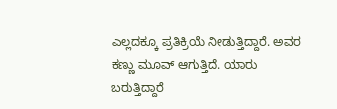ಎಲ್ಲದಕ್ಕೂ ಪ್ರತಿಕ್ರಿಯೆ ನೀಡುತ್ತಿದ್ದಾರೆ. ಅವರ ಕಣ್ಣು ಮೂವ್ ಆಗುತ್ತಿದೆ. ಯಾರು ಬರುತ್ತಿದ್ದಾರೆ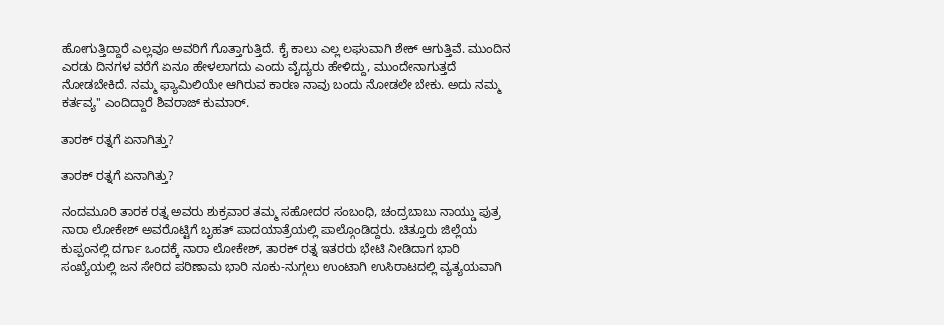ಹೋಗುತ್ತಿದ್ದಾರೆ ಎಲ್ಲವೂ ಅವರಿಗೆ ಗೊತ್ತಾಗುತ್ತಿದೆ. ಕೈ ಕಾಲು ಎಲ್ಲ ಲಘುವಾಗಿ ಶೇಕ್ ಆಗುತ್ತಿವೆ. ಮುಂದಿನ ಎರಡು ದಿನಗಳ ವರೆಗೆ ಏನೂ ಹೇಳಲಾಗದು ಎಂದು ವೈದ್ಯರು ಹೇಳಿದ್ದು, ಮುಂದೇನಾಗುತ್ತದೆ ನೋಡಬೇಕಿದೆ. ನಮ್ಮ ಫ್ಯಾಮಿಲಿಯೇ ಆಗಿರುವ ಕಾರಣ ನಾವು ಬಂದು ನೋಡಲೇ ಬೇಕು. ಅದು ನಮ್ಮ ಕರ್ತವ್ಯ'' ಎಂದಿದ್ದಾರೆ ಶಿವರಾಜ್ ಕುಮಾರ್.

ತಾರಕ್‌ ರತ್ನಗೆ ಏನಾಗಿತ್ತು?

ತಾರಕ್‌ ರತ್ನಗೆ ಏನಾಗಿತ್ತು?

ನಂದಮೂರಿ ತಾರಕ ರತ್ನ ಅವರು ಶುಕ್ರವಾರ ತಮ್ಮ ಸಹೋದರ ಸಂಬಂಧಿ, ಚಂದ್ರಬಾಬು ನಾಯ್ಡು ಪುತ್ರ ನಾರಾ ಲೋಕೇಶ್ ಅವರೊಟ್ಟಿಗೆ ಬೃಹತ್ ಪಾದಯಾತ್ರೆಯಲ್ಲಿ ಪಾಲ್ಗೊಂಡಿದ್ದರು. ಚಿತ್ತೂರು ಜಿಲ್ಲೆಯ ಕುಪ್ಪಂನಲ್ಲಿ ದರ್ಗಾ ಒಂದಕ್ಕೆ ನಾರಾ ಲೋಕೇಶ್, ತಾರಕ್ ರತ್ನ ಇತರರು ಭೇಟಿ ನೀಡಿದಾಗ ಭಾರಿ ಸಂಖ್ಯೆಯಲ್ಲಿ ಜನ ಸೇರಿದ ಪರಿಣಾಮ ಭಾರಿ ನೂಕು-ನುಗ್ಗಲು ಉಂಟಾಗಿ ಉಸಿರಾಟದಲ್ಲಿ ವ್ಯತ್ಯಯವಾಗಿ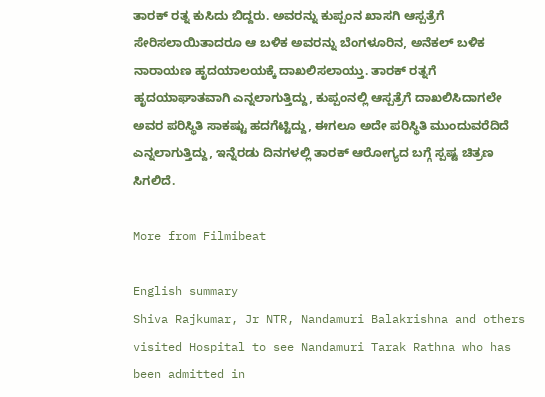ತಾರಕ್ ರತ್ನ ಕುಸಿದು ಬಿದ್ದರು. ಅವರನ್ನು ಕುಪ್ಪಂನ ಖಾಸಗಿ ಆಸ್ಪತ್ರೆಗೆ ಸೇರಿಸಲಾಯಿತಾದರೂ ಆ ಬಳಿಕ ಅವರನ್ನು ಬೆಂಗಳೂರಿನ, ಅನೆಕಲ್ ಬಳಿಕ ನಾರಾಯಣ ಹೃದಯಾಲಯಕ್ಕೆ ದಾಖಲಿಸಲಾಯ್ತು. ತಾರಕ್ ರತ್ನಗೆ ಹೃದಯಾಘಾತವಾಗಿ ಎನ್ನಲಾಗುತ್ತಿದ್ದು, ಕುಪ್ಪಂನಲ್ಲಿ ಆಸ್ಪತ್ರೆಗೆ ದಾಖಲಿಸಿದಾಗಲೇ ಅವರ ಪರಿಸ್ಥಿತಿ ಸಾಕಷ್ಟು ಹದಗೆಟ್ಟಿದ್ದು, ಈಗಲೂ ಅದೇ ಪರಿಸ್ಥಿತಿ ಮುಂದುವರೆದಿದೆ ಎನ್ನಲಾಗುತ್ತಿದ್ದು, ಇನ್ನೆರಡು ದಿನಗಳಲ್ಲಿ ತಾರಕ್ ಆರೋಗ್ಯದ ಬಗ್ಗೆ ಸ್ಪಷ್ಟ ಚಿತ್ರಣ ಸಿಗಲಿದೆ.

More from Filmibeat

English summary
Shiva Rajkumar, Jr NTR, Nandamuri Balakrishna and others visited Hospital to see Nandamuri Tarak Rathna who has been admitted in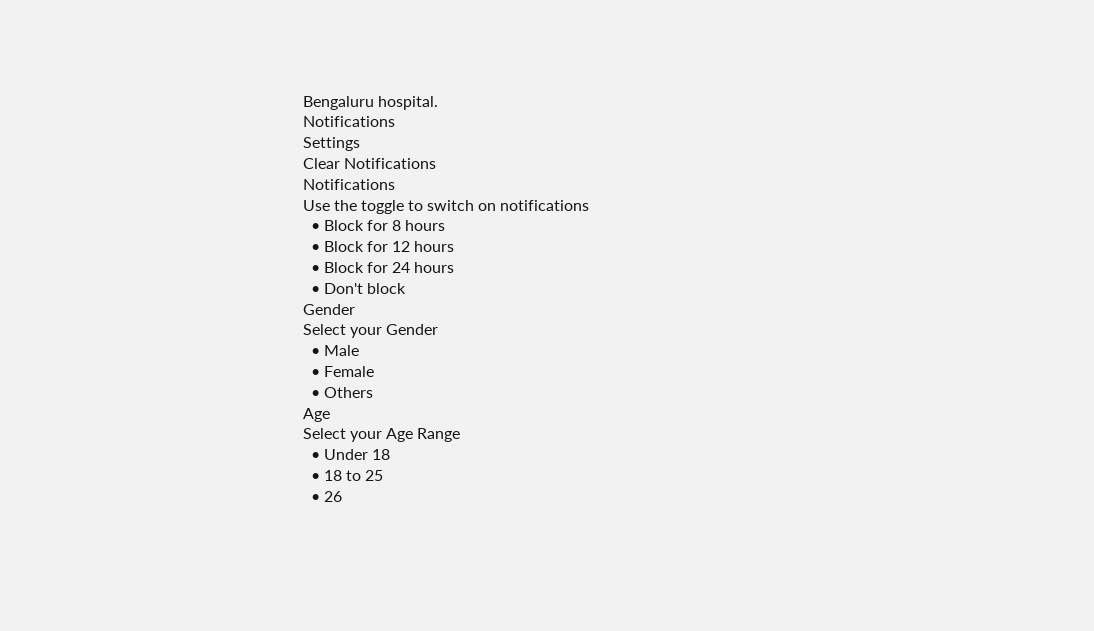Bengaluru hospital.
Notifications
Settings
Clear Notifications
Notifications
Use the toggle to switch on notifications
  • Block for 8 hours
  • Block for 12 hours
  • Block for 24 hours
  • Don't block
Gender
Select your Gender
  • Male
  • Female
  • Others
Age
Select your Age Range
  • Under 18
  • 18 to 25
  • 26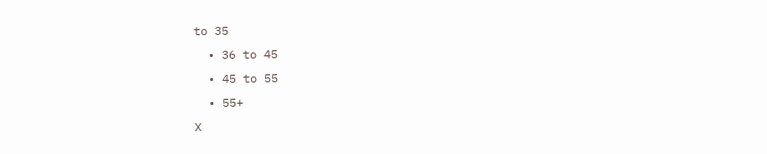to 35
  • 36 to 45
  • 45 to 55
  • 55+
X